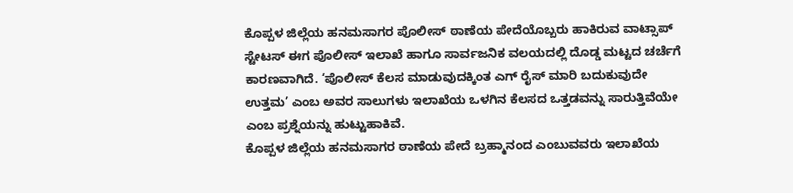ಕೊಪ್ಪಳ ಜಿಲ್ಲೆಯ ಹನಮಸಾಗರ ಪೊಲೀಸ್ ಠಾಣೆಯ ಪೇದೆಯೊಬ್ಬರು ಹಾಕಿರುವ ವಾಟ್ಸಾಪ್ ಸ್ಟೇಟಸ್ ಈಗ ಪೊಲೀಸ್ ಇಲಾಖೆ ಹಾಗೂ ಸಾರ್ವಜನಿಕ ವಲಯದಲ್ಲಿ ದೊಡ್ಡ ಮಟ್ಟದ ಚರ್ಚೆಗೆ ಕಾರಣವಾಗಿದೆ. ‘ಪೊಲೀಸ್ ಕೆಲಸ ಮಾಡುವುದಕ್ಕಿಂತ ಎಗ್ ರೈಸ್ ಮಾರಿ ಬದುಕುವುದೇ ಉತ್ತಮ’ ಎಂಬ ಅವರ ಸಾಲುಗಳು ಇಲಾಖೆಯ ಒಳಗಿನ ಕೆಲಸದ ಒತ್ತಡವನ್ನು ಸಾರುತ್ತಿವೆಯೇ ಎಂಬ ಪ್ರಶ್ನೆಯನ್ನು ಹುಟ್ಟುಹಾಕಿವೆ.
ಕೊಪ್ಪಳ ಜಿಲ್ಲೆಯ ಹನಮಸಾಗರ ಠಾಣೆಯ ಪೇದೆ ಬ್ರಹ್ಮಾನಂದ ಎಂಬುವವರು ಇಲಾಖೆಯ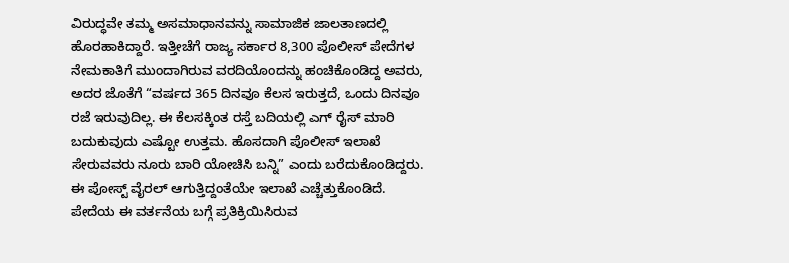ವಿರುದ್ಧವೇ ತಮ್ಮ ಅಸಮಾಧಾನವನ್ನು ಸಾಮಾಜಿಕ ಜಾಲತಾಣದಲ್ಲಿ ಹೊರಹಾಕಿದ್ದಾರೆ. ಇತ್ತೀಚೆಗೆ ರಾಜ್ಯ ಸರ್ಕಾರ 8,300 ಪೊಲೀಸ್ ಪೇದೆಗಳ ನೇಮಕಾತಿಗೆ ಮುಂದಾಗಿರುವ ವರದಿಯೊಂದನ್ನು ಹಂಚಿಕೊಂಡಿದ್ದ ಅವರು, ಅದರ ಜೊತೆಗೆ “ವರ್ಷದ 365 ದಿನವೂ ಕೆಲಸ ಇರುತ್ತದೆ, ಒಂದು ದಿನವೂ ರಜೆ ಇರುವುದಿಲ್ಲ. ಈ ಕೆಲಸಕ್ಕಿಂತ ರಸ್ತೆ ಬದಿಯಲ್ಲಿ ಎಗ್ ರೈಸ್ ಮಾರಿ ಬದುಕುವುದು ಎಷ್ಟೋ ಉತ್ತಮ. ಹೊಸದಾಗಿ ಪೊಲೀಸ್ ಇಲಾಖೆ ಸೇರುವವರು ನೂರು ಬಾರಿ ಯೋಚಿಸಿ ಬನ್ನಿ” ಎಂದು ಬರೆದುಕೊಂಡಿದ್ದರು. ಈ ಪೋಸ್ಟ್ ವೈರಲ್ ಆಗುತ್ತಿದ್ದಂತೆಯೇ ಇಲಾಖೆ ಎಚ್ಚೆತ್ತುಕೊಂಡಿದೆ.
ಪೇದೆಯ ಈ ವರ್ತನೆಯ ಬಗ್ಗೆ ಪ್ರತಿಕ್ರಿಯಿಸಿರುವ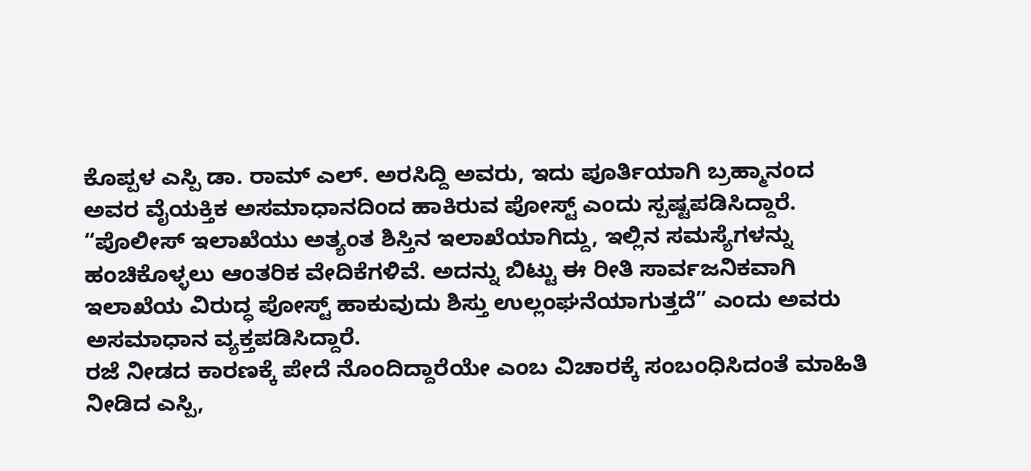ಕೊಪ್ಪಳ ಎಸ್ಪಿ ಡಾ. ರಾಮ್ ಎಲ್. ಅರಸಿದ್ದಿ ಅವರು, ಇದು ಪೂರ್ತಿಯಾಗಿ ಬ್ರಹ್ಮಾನಂದ ಅವರ ವೈಯಕ್ತಿಕ ಅಸಮಾಧಾನದಿಂದ ಹಾಕಿರುವ ಪೋಸ್ಟ್ ಎಂದು ಸ್ಪಷ್ಟಪಡಿಸಿದ್ದಾರೆ. “ಪೊಲೀಸ್ ಇಲಾಖೆಯು ಅತ್ಯಂತ ಶಿಸ್ತಿನ ಇಲಾಖೆಯಾಗಿದ್ದು, ಇಲ್ಲಿನ ಸಮಸ್ಯೆಗಳನ್ನು ಹಂಚಿಕೊಳ್ಳಲು ಆಂತರಿಕ ವೇದಿಕೆಗಳಿವೆ. ಅದನ್ನು ಬಿಟ್ಟು ಈ ರೀತಿ ಸಾರ್ವಜನಿಕವಾಗಿ ಇಲಾಖೆಯ ವಿರುದ್ಧ ಪೋಸ್ಟ್ ಹಾಕುವುದು ಶಿಸ್ತು ಉಲ್ಲಂಘನೆಯಾಗುತ್ತದೆ” ಎಂದು ಅವರು ಅಸಮಾಧಾನ ವ್ಯಕ್ತಪಡಿಸಿದ್ದಾರೆ.
ರಜೆ ನೀಡದ ಕಾರಣಕ್ಕೆ ಪೇದೆ ನೊಂದಿದ್ದಾರೆಯೇ ಎಂಬ ವಿಚಾರಕ್ಕೆ ಸಂಬಂಧಿಸಿದಂತೆ ಮಾಹಿತಿ ನೀಡಿದ ಎಸ್ಪಿ,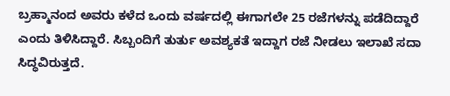ಬ್ರಹ್ಮಾನಂದ ಅವರು ಕಳೆದ ಒಂದು ವರ್ಷದಲ್ಲಿ ಈಗಾಗಲೇ 25 ರಜೆಗಳನ್ನು ಪಡೆದಿದ್ದಾರೆ ಎಂದು ತಿಳಿಸಿದ್ದಾರೆ. ಸಿಬ್ಬಂದಿಗೆ ತುರ್ತು ಅವಶ್ಯಕತೆ ಇದ್ದಾಗ ರಜೆ ನೀಡಲು ಇಲಾಖೆ ಸದಾ ಸಿದ್ಧವಿರುತ್ತದೆ.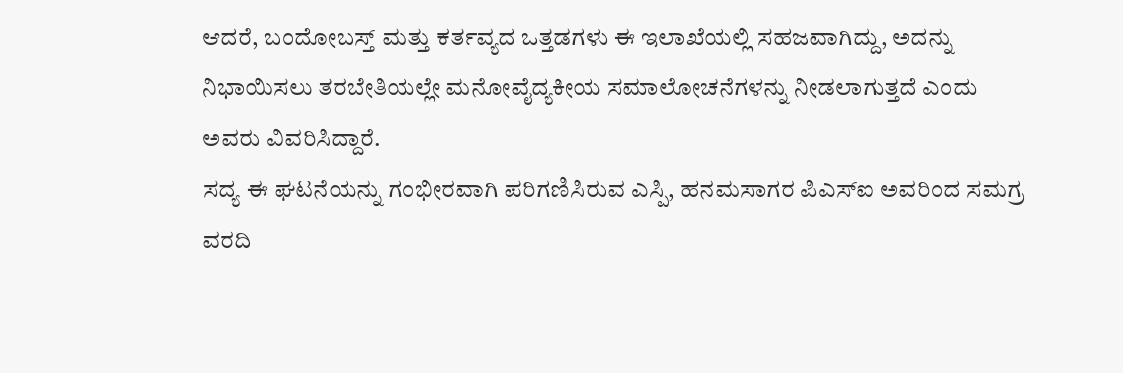ಆದರೆ, ಬಂದೋಬಸ್ತ್ ಮತ್ತು ಕರ್ತವ್ಯದ ಒತ್ತಡಗಳು ಈ ಇಲಾಖೆಯಲ್ಲಿ ಸಹಜವಾಗಿದ್ದು, ಅದನ್ನು ನಿಭಾಯಿಸಲು ತರಬೇತಿಯಲ್ಲೇ ಮನೋವೈದ್ಯಕೀಯ ಸಮಾಲೋಚನೆಗಳನ್ನು ನೀಡಲಾಗುತ್ತದೆ ಎಂದು ಅವರು ವಿವರಿಸಿದ್ದಾರೆ.
ಸದ್ಯ ಈ ಘಟನೆಯನ್ನು ಗಂಭೀರವಾಗಿ ಪರಿಗಣಿಸಿರುವ ಎಸ್ಪಿ, ಹನಮಸಾಗರ ಪಿಎಸ್ಐ ಅವರಿಂದ ಸಮಗ್ರ ವರದಿ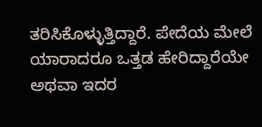ತರಿಸಿಕೊಳ್ಳುತ್ತಿದ್ದಾರೆ. ಪೇದೆಯ ಮೇಲೆ ಯಾರಾದರೂ ಒತ್ತಡ ಹೇರಿದ್ದಾರೆಯೇ ಅಥವಾ ಇದರ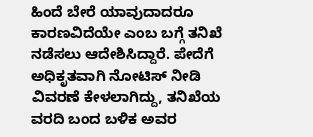ಹಿಂದೆ ಬೇರೆ ಯಾವುದಾದರೂ ಕಾರಣವಿದೆಯೇ ಎಂಬ ಬಗ್ಗೆ ತನಿಖೆ ನಡೆಸಲು ಆದೇಶಿಸಿದ್ದಾರೆ. ಪೇದೆಗೆ ಅಧಿಕೃತವಾಗಿ ನೋಟಿಸ್ ನೀಡಿ ವಿವರಣೆ ಕೇಳಲಾಗಿದ್ದು, ತನಿಖೆಯ ವರದಿ ಬಂದ ಬಳಿಕ ಅವರ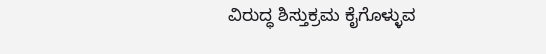ವಿರುದ್ಧ ಶಿಸ್ತುಕ್ರಮ ಕೈಗೊಳ್ಳುವ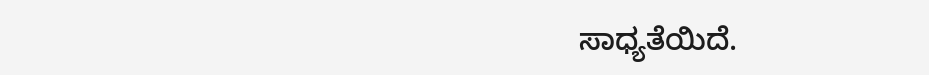ಸಾಧ್ಯತೆಯಿದೆ.